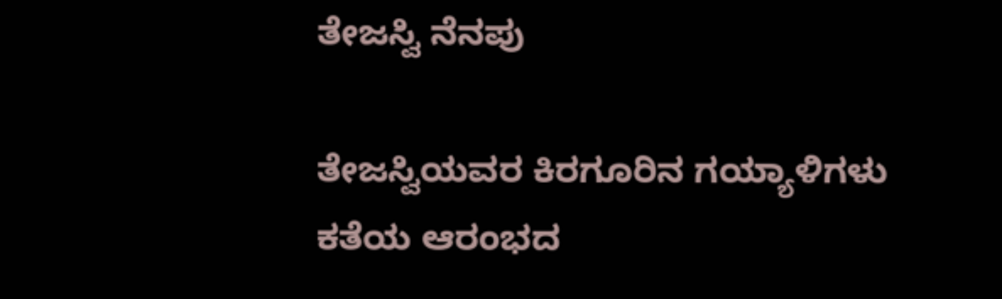ತೇಜಸ್ವಿ ನೆನಪು

ತೇಜಸ್ವಿಯವರ ಕಿರಗೂರಿನ ಗಯ್ಯಾಳಿಗಳು ಕತೆಯ ಆರಂಭದ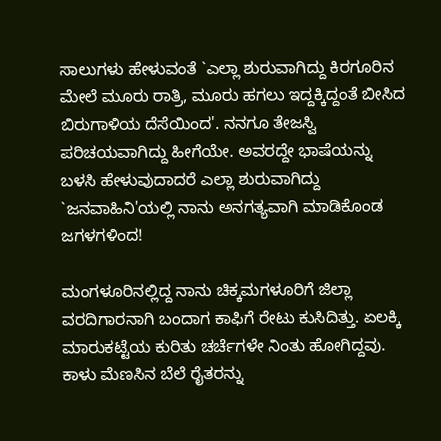ಸಾಲುಗಳು ಹೇಳುವಂತೆ `ಎಲ್ಲಾ ಶುರುವಾಗಿದ್ದು ಕಿರಗೂರಿನ ಮೇಲೆ ಮೂರು ರಾತ್ರಿ, ಮೂರು ಹಗಲು ಇದ್ದಕ್ಕಿದ್ದಂತೆ ಬೀಸಿದ ಬಿರುಗಾಳಿಯ ದೆಸೆಯಿಂದ'. ನನಗೂ ತೇಜಸ್ವಿ ಪರಿಚಯವಾಗಿದ್ದು ಹೀಗೆಯೇ. ಅವರದ್ದೇ ಭಾಷೆಯನ್ನು ಬಳಸಿ ಹೇಳುವುದಾದರೆ ಎಲ್ಲಾ ಶುರುವಾಗಿದ್ದು `ಜನವಾಹಿನಿ'ಯಲ್ಲಿ ನಾನು ಅನಗತ್ಯವಾಗಿ ಮಾಡಿಕೊಂಡ ಜಗಳಗಳಿಂದ!

ಮಂಗಳೂರಿನಲ್ಲಿದ್ದ ನಾನು ಚಿಕ್ಕಮಗಳೂರಿಗೆ ಜಿಲ್ಲಾ ವರದಿಗಾರನಾಗಿ ಬಂದಾಗ ಕಾಫಿಗೆ ರೇಟು ಕುಸಿದಿತ್ತು. ಏಲಕ್ಕಿ ಮಾರುಕಟ್ಟೆಯ ಕುರಿತು ಚರ್ಚೆಗಳೇ ನಿಂತು ಹೋಗಿದ್ದವು. ಕಾಳು ಮೆಣಸಿನ ಬೆಲೆ ರೈತರನ್ನು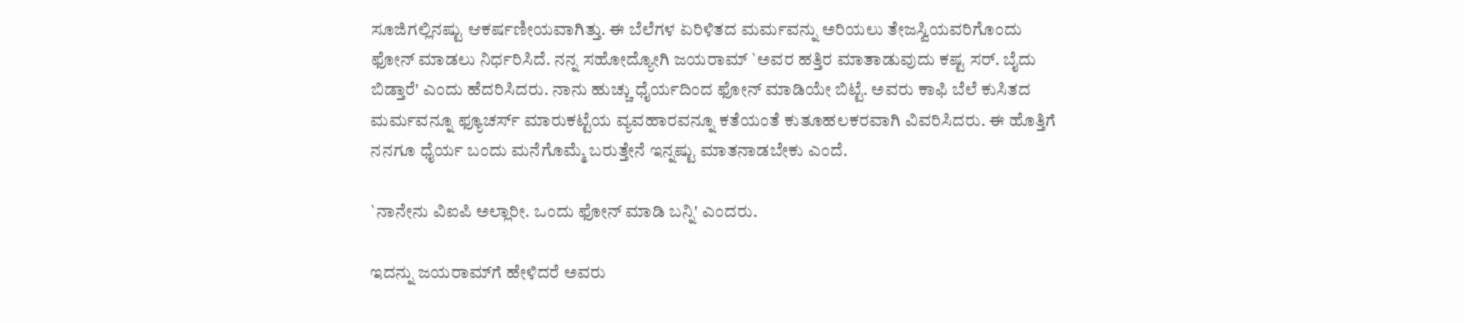ಸೂಜಿಗಲ್ಲಿನಷ್ಟು ಆಕರ್ಷಣೀಯವಾಗಿತ್ತು. ಈ ಬೆಲೆಗಳ ಏರಿಳಿತದ ಮರ್ಮವನ್ನು ಅರಿಯಲು ತೇಜಸ್ವಿಯವರಿಗೊಂದು ಫೋನ್‌ ಮಾಡಲು ನಿರ್ಧರಿಸಿದೆ. ನನ್ನ ಸಹೋದ್ಯೋಗಿ ಜಯರಾಮ್‌ `ಅವರ ಹತ್ತಿರ ಮಾತಾಡುವುದು ಕಷ್ಟ ಸರ್‌. ಬೈದು ಬಿಡ್ತಾರೆ' ಎಂದು ಹೆದರಿಸಿದರು. ನಾನು ಹುಚ್ಚು ಧೈರ್ಯದಿಂದ ಫೋನ್‌ ಮಾಡಿಯೇ ಬಿಟ್ಟೆ. ಅವರು ಕಾಫಿ ಬೆಲೆ ಕುಸಿತದ ಮರ್ಮವನ್ನೂ ಫ್ಯೂಚರ್ಸ್‌ ಮಾರುಕಟ್ಟೆಯ ವ್ಯವಹಾರವನ್ನೂ ಕತೆಯಂತೆ ಕುತೂಹಲಕರವಾಗಿ ವಿವರಿಸಿದರು. ಈ ಹೊತ್ತಿಗೆ ನನಗೂ ಧೈರ್ಯ ಬಂದು ಮನೆಗೊಮ್ಮೆ ಬರುತ್ತೇನೆ ಇನ್ನಷ್ಟು ಮಾತನಾಡಬೇಕು ಎಂದೆ.

`ನಾನೇನು ವಿಐಪಿ ಅಲ್ಲಾರೀ. ಒಂದು ಫೋನ್‌ ಮಾಡಿ ಬನ್ನಿ' ಎಂದರು.

ಇದನ್ನು ಜಯರಾಮ್‌ಗೆ ಹೇಳಿದರೆ ಅವರು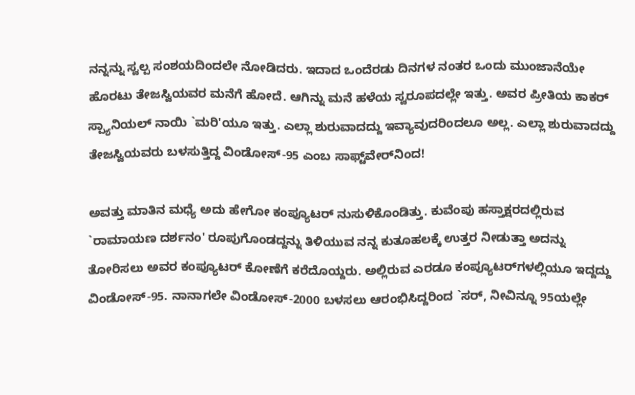ನನ್ನನ್ನು ಸ್ವಲ್ಪ ಸಂಶಯದಿಂದಲೇ ನೋಡಿದರು. ಇದಾದ ಒಂದೆರಡು ದಿನಗಳ ನಂತರ ಒಂದು ಮುಂಜಾನೆಯೇ ಹೊರಟು ತೇಜಸ್ವಿಯವರ ಮನೆಗೆ ಹೋದೆ. ಆಗಿನ್ನು ಮನೆ ಹಳೆಯ ಸ್ವರೂಪದಲ್ಲೇ ಇತ್ತು. ಅವರ ಪ್ರೀತಿಯ ಕಾಕರ್‌ ಸ್ಪ್ಯಾನಿಯಲ್‌ ನಾಯಿ `ಮರಿ'ಯೂ ಇತ್ತು. ಎಲ್ಲಾ ಶುರುವಾದದ್ದು ಇವ್ಯಾವುದರಿಂದಲೂ ಅಲ್ಲ. ಎಲ್ಲಾ ಶುರುವಾದದ್ದು ತೇಜಸ್ವಿಯವರು ಬಳಸುತ್ತಿದ್ದ ವಿಂಡೋಸ್‌-95 ಎಂಬ ಸಾಫ್ಟ್‌ವೇರ್‌ನಿಂದ!

ಅವತ್ತು ಮಾತಿನ ಮಧ್ಯೆ ಅದು ಹೇಗೋ ಕಂಪ್ಯೂಟರ್‌ ನುಸುಳಿಕೊಂಡಿತ್ತು. ಕುವೆಂಪು ಹಸ್ತಾಕ್ಷರದಲ್ಲಿರುವ `ರಾಮಾಯಣ ದರ್ಶನಂ' ರೂಪುಗೊಂಡದ್ದನ್ನು ತಿಳಿಯುವ ನನ್ನ ಕುತೂಹಲಕ್ಕೆ ಉತ್ತರ ನೀಡುತ್ತಾ ಅದನ್ನು ತೋರಿಸಲು ಅವರ ಕಂಪ್ಯೂಟರ್‌ ಕೋಣೆಗೆ ಕರೆದೊಯ್ದರು. ಅಲ್ಲಿರುವ ಎರಡೂ ಕಂಪ್ಯೂಟರ್‌ಗಳಲ್ಲಿಯೂ ಇದ್ದದ್ದು ವಿಂಡೋಸ್‌-95. ನಾನಾಗಲೇ ವಿಂಡೋಸ್‌-2000 ಬಳಸಲು ಆರಂಭಿಸಿದ್ದರಿಂದ `ಸರ್‌, ನೀವಿನ್ನೂ 95ಯಲ್ಲೇ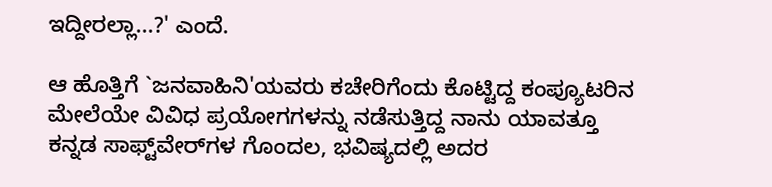ಇದ್ದೀರಲ್ಲಾ...?' ಎಂದೆ.

ಆ ಹೊತ್ತಿಗೆ `ಜನವಾಹಿನಿ'ಯವರು ಕಚೇರಿಗೆಂದು ಕೊಟ್ಟಿದ್ದ ಕಂಪ್ಯೂಟರಿನ ಮೇಲೆಯೇ ವಿವಿಧ ಪ್ರಯೋಗಗಳನ್ನು ನಡೆಸುತ್ತಿದ್ದ ನಾನು ಯಾವತ್ತೂ ಕನ್ನಡ ಸಾಫ್ಟ್‌ವೇರ್‌ಗಳ ಗೊಂದಲ, ಭವಿಷ್ಯದಲ್ಲಿ ಅದರ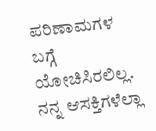ಪರಿಣಾಮಗಳ ಬಗ್ಗೆ ಯೋಚಿಸಿರಲಿಲ್ಲ. ನನ್ನ ಆಸಕ್ತಿಗಳೆಲ್ಲಾ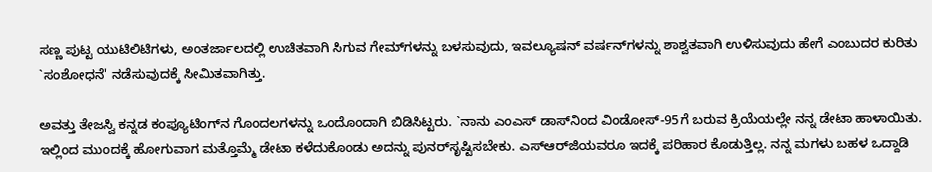ಸಣ್ಣ ಪುಟ್ಟ ಯುಟಿಲಿಟಿಗಳು, ಅಂತರ್ಜಾಲದಲ್ಲಿ ಉಚಿತವಾಗಿ ಸಿಗುವ ಗೇಮ್‌ಗಳನ್ನು ಬಳಸುವುದು, ಇವಲ್ಯೂಷನ್‌ ವರ್ಷನ್‌ಗಳನ್ನು ಶಾಶ್ವತವಾಗಿ ಉಳಿಸುವುದು ಹೇಗೆ ಎಂಬುದರ ಕುರಿತು `ಸಂಶೋಧನೆ' ನಡೆಸುವುದಕ್ಕೆ ಸೀಮಿತವಾಗಿತ್ತು.

ಅವತ್ತು ತೇಜಸ್ವಿ ಕನ್ನಡ ಕಂಪ್ಯೂಟಿಂಗ್‌ನ ಗೊಂದಲಗಳನ್ನು ಒಂದೊಂದಾಗಿ ಬಿಡಿಸಿಟ್ಟರು. `ನಾನು ಎಂಎಸ್‌ ಡಾಸ್‌ನಿಂದ ವಿಂಡೋಸ್‌-95ಗೆ ಬರುವ ಕ್ರಿಯೆಯಲ್ಲೇ ನನ್ನ ಡೇಟಾ ಹಾಳಾಯಿತು. ಇಲ್ಲಿಂದ ಮುಂದಕ್ಕೆ ಹೋಗುವಾಗ ಮತ್ತೊಮ್ಮೆ ಡೇಟಾ ಕಳೆದುಕೊಂಡು ಅದನ್ನು ಪುನರ್‌ಸೃಷ್ಟಿಸಬೇಕು. ಎಸ್‌ಆರ್‌ಜಿಯವರೂ ಇದಕ್ಕೆ ಪರಿಹಾರ ಕೊಡುತ್ತಿಲ್ಲ. ನನ್ನ ಮಗಳು ಬಹಳ ಒದ್ದಾಡಿ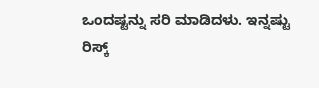ಒಂದಷ್ಟನ್ನು ಸರಿ ಮಾಡಿದಳು. ಇನ್ನಷ್ಟು ರಿಸ್ಕ್‌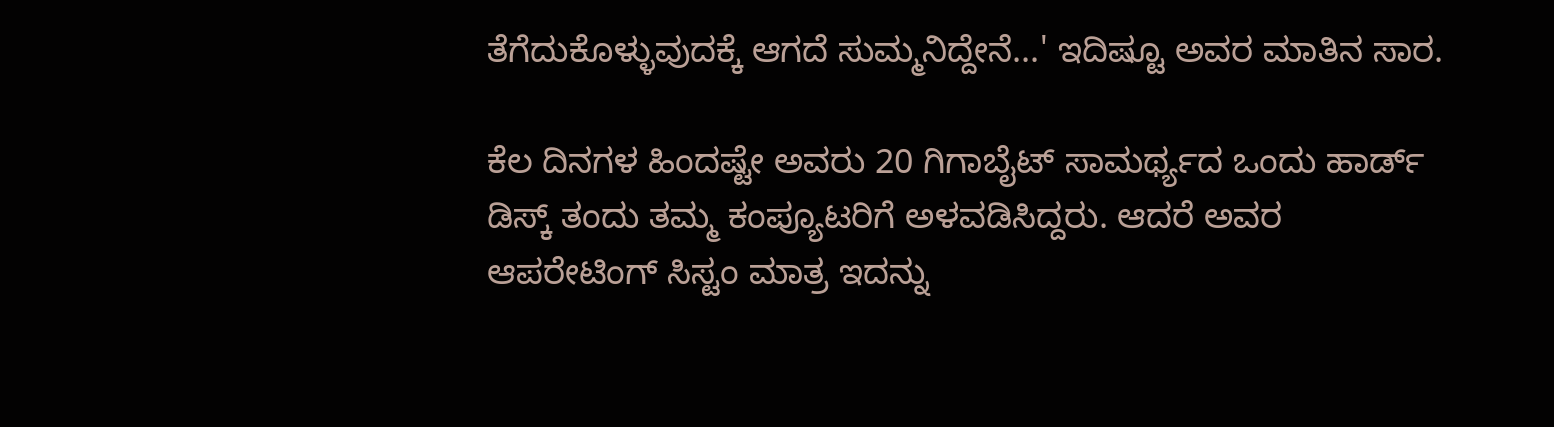ತೆಗೆದುಕೊಳ್ಳುವುದಕ್ಕೆ ಆಗದೆ ಸುಮ್ಮನಿದ್ದೇನೆ...' ಇದಿಷ್ಟೂ ಅವರ ಮಾತಿನ ಸಾರ.

ಕೆಲ ದಿನಗಳ ಹಿಂದಷ್ಟೇ ಅವರು 20 ಗಿಗಾಬೈಟ್‌ ಸಾಮರ್ಥ್ಯದ ಒಂದು ಹಾರ್ಡ್‌ ಡಿಸ್ಕ್‌ ತಂದು ತಮ್ಮ ಕಂಪ್ಯೂಟರಿಗೆ ಅಳವಡಿಸಿದ್ದರು. ಆದರೆ ಅವರ ಆಪರೇಟಿಂಗ್‌ ಸಿಸ್ಟಂ ಮಾತ್ರ ಇದನ್ನು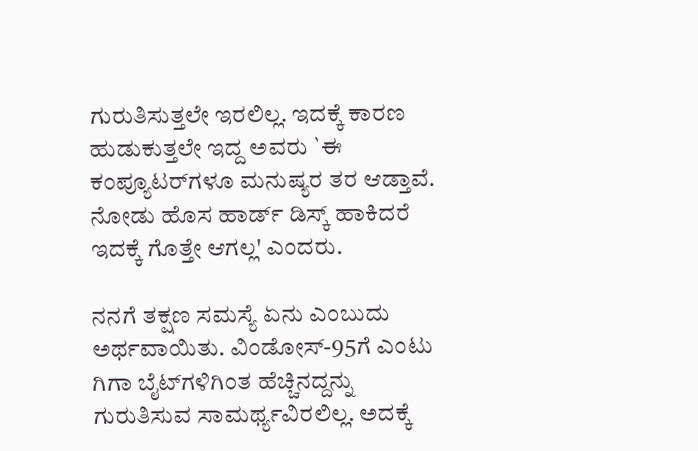ಗುರುತಿಸುತ್ತಲೇ ಇರಲಿಲ್ಲ. ಇದಕ್ಕೆ ಕಾರಣ ಹುಡುಕುತ್ತಲೇ ಇದ್ದ ಅವರು `ಈ ಕಂಪ್ಯೂಟರ್‌ಗಳೂ ಮನುಷ್ಯರ ತರ ಆಡ್ತಾವೆ. ನೋಡು ಹೊಸ ಹಾರ್ಡ್‌ ಡಿಸ್ಕ್‌ ಹಾಕಿದರೆ ಇದಕ್ಕೆ ಗೊತ್ತೇ ಆಗಲ್ಲ' ಎಂದರು.

ನನಗೆ ತಕ್ಷಣ ಸಮಸ್ಯೆ ಏನು ಎಂಬುದು ಅರ್ಥವಾಯಿತು. ವಿಂಡೋಸ್‌-95ಗೆ ಎಂಟು ಗಿಗಾ ಬೈಟ್‌ಗಳಿಗಿಂತ ಹೆಚ್ಚಿನದ್ದನ್ನು ಗುರುತಿಸುವ ಸಾಮರ್ಥ್ಯವಿರಲಿಲ್ಲ. ಅದಕ್ಕೆ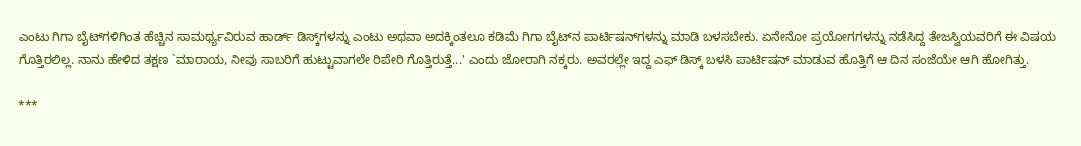ಎಂಟು ಗಿಗಾ ಬೈಟ್‌ಗಳಿಗಿಂತ ಹೆಚ್ಚಿನ ಸಾಮರ್ಥ್ಯವಿರುವ ಹಾರ್ಡ್‌ ಡಿಸ್ಕ್‌ಗಳನ್ನು ಎಂಟು ಅಥವಾ ಅದಕ್ಕಿಂತಲೂ ಕಡಿಮೆ ಗಿಗಾ ಬೈಟ್‌ನ ಪಾರ್ಟಿಷನ್‌ಗಳನ್ನು ಮಾಡಿ ಬಳಸಬೇಕು. ಏನೇನೋ ಪ್ರಯೋಗಗಳನ್ನು ನಡೆಸಿದ್ದ ತೇಜಸ್ವಿಯವರಿಗೆ ಈ ವಿಷಯ ಗೊತ್ತಿರಲಿಲ್ಲ. ನಾನು ಹೇಳಿದ ತಕ್ಷಣ `ಮಾರಾಯ, ನೀವು ಸಾಬರಿಗೆ ಹುಟ್ಟುವಾಗಲೇ ರಿಪೇರಿ ಗೊತ್ತಿರುತ್ತೆ...' ಎಂದು ಜೋರಾಗಿ ನಕ್ಕರು. ಅವರಲ್ಲೇ ಇದ್ದ ಎಫ್‌ ಡಿಸ್ಕ್‌ ಬಳಸಿ ಪಾರ್ಟಿಷನ್‌ ಮಾಡುವ ಹೊತ್ತಿಗೆ ಆ ದಿನ ಸಂಜೆಯೇ ಆಗಿ ಹೋಗಿತ್ತು.

***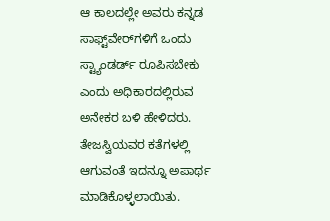ಆ ಕಾಲದಲ್ಲೇ ಅವರು ಕನ್ನಡ ಸಾಫ್ಟ್‌ವೇರ್‌ಗಳಿಗೆ ಒಂದು ಸ್ಟ್ಯಾಂಡರ್ಡ್‌ ರೂಪಿಸಬೇಕು ಎಂದು ಅಧಿಕಾರದಲ್ಲಿರುವ ಅನೇಕರ ಬಳಿ ಹೇಳಿದರು. ತೇಜಸ್ವಿಯವರ ಕತೆಗಳಲ್ಲಿ ಆಗುವಂತೆ ಇದನ್ನೂ ಅಪಾರ್ಥ ಮಾಡಿಕೊಳ್ಳಲಾಯಿತು.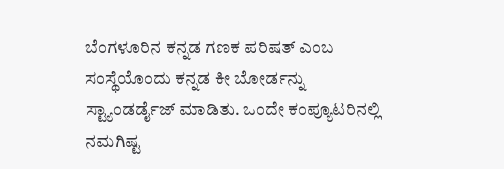ಬೆಂಗಳೂರಿನ ಕನ್ನಡ ಗಣಕ ಪರಿಷತ್‌ ಎಂಬ ಸಂಸ್ಥೆಯೊಂದು ಕನ್ನಡ ಕೀ ಬೋರ್ಡನ್ನು ಸ್ಟ್ಯಾಂಡರ್ಡೈಜ್‌ ಮಾಡಿತು. ಒಂದೇ ಕಂಪ್ಯೂಟರಿನಲ್ಲಿ ನಮಗಿಷ್ಟ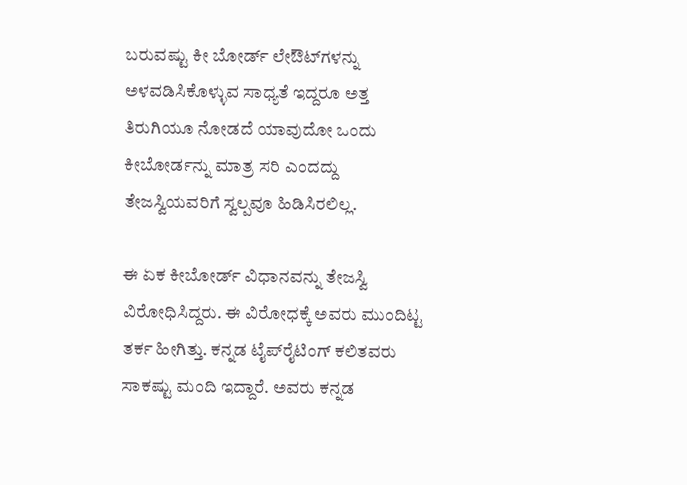ಬರುವಷ್ಟು ಕೀ ಬೋರ್ಡ್‌ ಲೇಔಟ್‌ಗಳನ್ನು ಅಳವಡಿಸಿಕೊಳ್ಳುವ ಸಾಧ್ಯತೆ ಇದ್ದರೂ ಅತ್ತ ತಿರುಗಿಯೂ ನೋಡದೆ ಯಾವುದೋ ಒಂದು ಕೀಬೋರ್ಡನ್ನು ಮಾತ್ರ ಸರಿ ಎಂದದ್ದು ತೇಜಸ್ವಿಯವರಿಗೆ ಸ್ವಲ್ಪವೂ ಹಿಡಿಸಿರಲಿಲ್ಲ.

ಈ ಏಕ ಕೀಬೋರ್ಡ್‌ ವಿಧಾನವನ್ನು ತೇಜಸ್ವಿ ವಿರೋಧಿಸಿದ್ದರು. ಈ ವಿರೋಧಕ್ಕೆ ಅವರು ಮುಂದಿಟ್ಟ ತರ್ಕ ಹೀಗಿತ್ತು. ಕನ್ನಡ ಟೈಪ್‌ರೈಟಿಂಗ್‌ ಕಲಿತವರು ಸಾಕಷ್ಟು ಮಂದಿ ಇದ್ದಾರೆ. ಅವರು ಕನ್ನಡ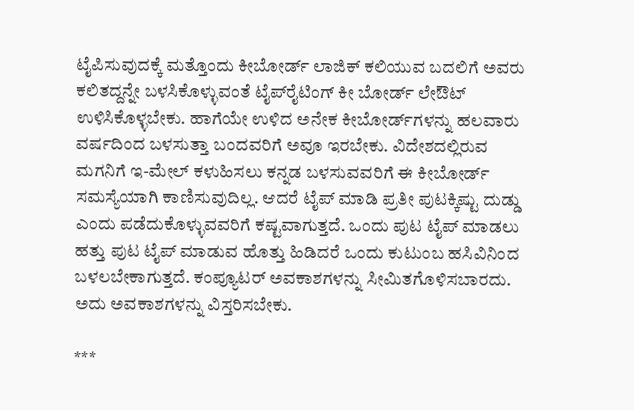ಟೈಪಿಸುವುದಕ್ಕೆ ಮತ್ತೊಂದು ಕೀಬೋರ್ಡ್‌ ಲಾಜಿಕ್‌ ಕಲಿಯುವ ಬದಲಿಗೆ ಅವರು ಕಲಿತದ್ದನ್ನೇ ಬಳಸಿಕೊಳ್ಳುವಂತೆ ಟೈಪ್‌ರೈಟಿಂಗ್‌ ಕೀ ಬೋರ್ಡ್‌ ಲೇಔಟ್‌ ಉಳಿಸಿಕೊಳ್ಳಬೇಕು. ಹಾಗೆಯೇ ಉಳಿದ ಅನೇಕ ಕೀಬೋರ್ಡ್‌ಗಳನ್ನು ಹಲವಾರು ವರ್ಷದಿಂದ ಬಳಸುತ್ತಾ ಬಂದವರಿಗೆ ಅವೂ ಇರಬೇಕು. ವಿದೇಶದಲ್ಲಿರುವ ಮಗನಿಗೆ ಇ-ಮೇಲ್‌ ಕಳುಹಿಸಲು ಕನ್ನಡ ಬಳಸುವವರಿಗೆ ಈ ಕೀಬೋರ್ಡ್‌ ಸಮಸ್ಯೆಯಾಗಿ ಕಾಣಿಸುವುದಿಲ್ಲ. ಆದರೆ ಟೈಪ್‌ ಮಾಡಿ ಪ್ರತೀ ಪುಟಕ್ಕಿಷ್ಟು ದುಡ್ಡು ಎಂದು ಪಡೆದುಕೊಳ್ಳುವವರಿಗೆ ಕಷ್ಟವಾಗುತ್ತದೆ. ಒಂದು ಪುಟ ಟೈಪ್‌ ಮಾಡಲು ಹತ್ತು ಪುಟ ಟೈಪ್‌ ಮಾಡುವ ಹೊತ್ತು ಹಿಡಿದರೆ ಒಂದು ಕುಟುಂಬ ಹಸಿವಿನಿಂದ ಬಳಲಬೇಕಾಗುತ್ತದೆ. ಕಂಪ್ಯೂಟರ್‌ ಅವಕಾಶಗಳನ್ನು ಸೀಮಿತಗೊಳಿಸಬಾರದು. ಅದು ಅವಕಾಶಗಳನ್ನು ವಿಸ್ತರಿಸಬೇಕು.

***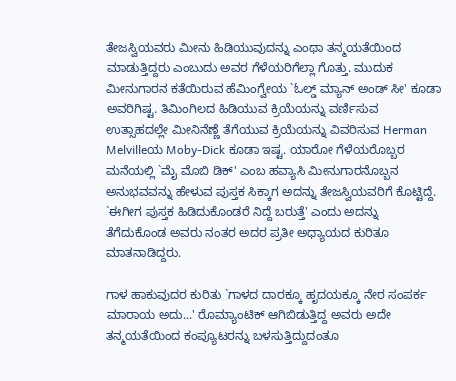ತೇಜಸ್ವಿಯವರು ಮೀನು ಹಿಡಿಯುವುದನ್ನು ಎಂಥಾ ತನ್ಮಯತೆಯಿಂದ ಮಾಡುತ್ತಿದ್ದರು ಎಂಬುದು ಅವರ ಗೆಳೆಯರಿಗೆಲ್ಲಾ ಗೊತ್ತು. ಮುದುಕ ಮೀನುಗಾರನ ಕತೆಯಿರುವ ಹೆಮಿಂಗ್ವೇಯ `ಓಲ್ಡ್‌ ಮ್ಯಾನ್‌ ಅಂಡ್‌ ಸೀ' ಕೂಡಾ ಅವರಿಗಿಷ್ಟ. ತಿಮಿಂಗಿಲದ ಹಿಡಿಯುವ ಕ್ರಿಯೆಯನ್ನು ವರ್ಣಿಸುವ ಉತ್ಸಾಹದಲ್ಲೇ ಮೀನಿನೆಣ್ಣೆ ತೆಗೆಯುವ ಕ್ರಿಯೆಯನ್ನು ವಿವರಿಸುವ Herman Melvilleಯ Moby-Dick ಕೂಡಾ ಇಷ್ಟ. ಯಾರೋ ಗೆಳೆಯರೊಬ್ಬರ ಮನೆಯಲ್ಲಿ `ಮೈ ಮೊಬಿ ಡಿಕ್‌' ಎಂಬ ಹವ್ಯಾಸಿ ಮೀನುಗಾರನೊಬ್ಬನ ಅನುಭವವನ್ನು ಹೇಳುವ ಪುಸ್ತಕ ಸಿಕ್ಕಾಗ ಅದನ್ನು ತೇಜಸ್ವಿಯವರಿಗೆ ಕೊಟ್ಟಿದ್ದೆ. `ಈಗೀಗ ಪುಸ್ತಕ ಹಿಡಿದುಕೊಂಡರೆ ನಿದ್ದೆ ಬರುತ್ತೆ' ಎಂದು ಅದನ್ನು ತೆಗೆದುಕೊಂಡ ಅವರು ನಂತರ ಅದರ ಪ್ರತೀ ಅಧ್ಯಾಯದ ಕುರಿತೂ ಮಾತನಾಡಿದ್ದರು.

ಗಾಳ ಹಾಕುವುದರ ಕುರಿತು `ಗಾಳದ ದಾರಕ್ಕೂ ಹೃದಯಕ್ಕೂ ನೇರ ಸಂಪರ್ಕ ಮಾರಾಯ ಅದು...' ರೊಮ್ಯಾಂಟಿಕ್‌ ಆಗಿಬಿಡುತ್ತಿದ್ದ ಅವರು ಅದೇ ತನ್ಮಯತೆಯಿಂದ ಕಂಪ್ಯೂಟರನ್ನು ಬಳಸುತ್ತಿದ್ದುದಂತೂ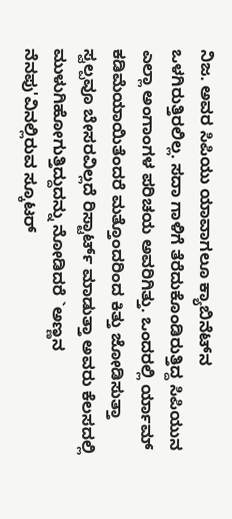ನಿಜ. ಅವರ ಸಿಪಿಯು ಯಾವಾಗಲೂ ಕ್ಯಾಬಿನೆಟ್‌ನ ಒಳಗಿರುತ್ತಿರಲಿಲ್ಲ. ಸದಾ ಗಾಳಿಗೆ ತೆರೆದುಕೊಂಡಿರುತ್ತಿದ್ದ ಸಿಪಿಯುನ ಎಲ್ಲಾ ಅಂಗಾಂಗಳ ಪರಿಚಯ ಅವರಿಗಿತ್ತು. ಒಂದರಲ್ಲಿ ರ್ಯಾಮ್‌ ಕಡಿಮೆಯಾಯಿತೆಂದರೆ ಮತ್ತೊಂದರಿಂದ ಕಿತ್ತು ಜೋಡಿಸುತ್ತಾ ಸ್ವಲ್ಪವೂ ಬೇಸರವಿಲ್ಲದೆ ರಿಸ್ಟಾರ್ಟ್‌ ಮಾಡುತ್ತಾ ಅವರು ಕೆಲಸದಲ್ಲಿ ಮುಳುಗಿಹೋಗುತ್ತಿದ್ದುದನ್ನು ನೋಡಿದರೆ `ಅಣ್ಣನ ನೆನಪು'ವಿನಲ್ಲಿರುವ ಸ್ಕೂಟರ್‌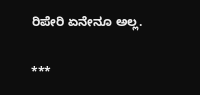ರಿಪೇರಿ ಏನೇನೂ ಅಲ್ಲ.

***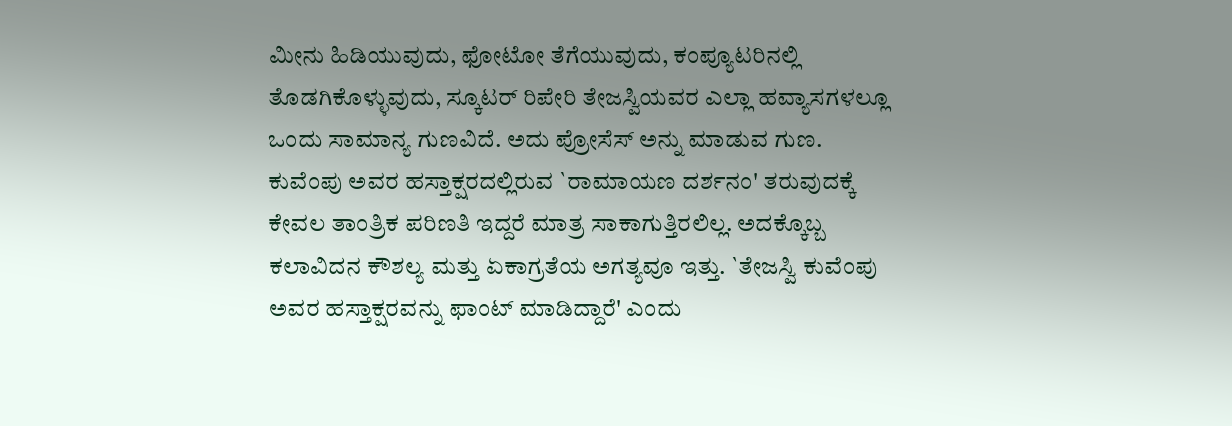ಮೀನು ಹಿಡಿಯುವುದು, ಫೋಟೋ ತೆಗೆಯುವುದು, ಕಂಪ್ಯೂಟರಿನಲ್ಲಿ ತೊಡಗಿಕೊಳ್ಳುವುದು, ಸ್ಕೂಟರ್‌ ರಿಪೇರಿ ತೇಜಸ್ವಿಯವರ ಎಲ್ಲಾ ಹವ್ಯಾಸಗಳಲ್ಲೂ ಒಂದು ಸಾಮಾನ್ಯ ಗುಣವಿದೆ. ಅದು ಪ್ರೋಸೆಸ್‌ ಅನ್ನು ಮಾಡುವ ಗುಣ. ಕುವೆಂಪು ಅವರ ಹಸ್ತಾಕ್ಷರದಲ್ಲಿರುವ `ರಾಮಾಯಣ ದರ್ಶನಂ' ತರುವುದಕ್ಕೆ ಕೇವಲ ತಾಂತ್ರಿಕ ಪರಿಣತಿ ಇದ್ದರೆ ಮಾತ್ರ ಸಾಕಾಗುತ್ತಿರಲಿಲ್ಲ. ಅದಕ್ಕೊಬ್ಬ ಕಲಾವಿದನ ಕೌಶಲ್ಯ ಮತ್ತು ಏಕಾಗ್ರತೆಯ ಅಗತ್ಯವೂ ಇತ್ತು. `ತೇಜಸ್ವಿ ಕುವೆಂಪು ಅವರ ಹಸ್ತಾಕ್ಷರವನ್ನು ಫಾಂಟ್‌ ಮಾಡಿದ್ದಾರೆ' ಎಂದು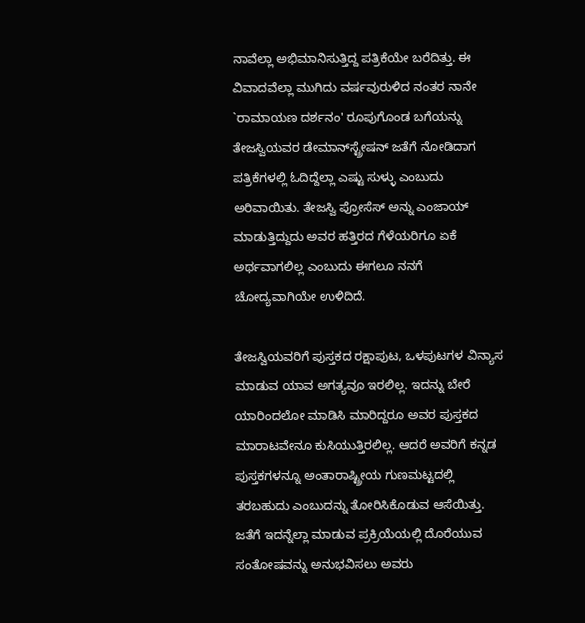ನಾವೆಲ್ಲಾ ಅಭಿಮಾನಿಸುತ್ತಿದ್ದ ಪತ್ರಿಕೆಯೇ ಬರೆದಿತ್ತು. ಈ ವಿವಾದವೆಲ್ಲಾ ಮುಗಿದು ವರ್ಷವುರುಳಿದ ನಂತರ ನಾನೇ `ರಾಮಾಯಣ ದರ್ಶನಂ' ರೂಪುಗೊಂಡ ಬಗೆಯನ್ನು ತೇಜಸ್ವಿಯವರ ಡೇಮಾನ್‌ಸ್ಟ್ರೇಷನ್‌ ಜತೆಗೆ ನೋಡಿದಾಗ ಪತ್ರಿಕೆಗಳಲ್ಲಿ ಓದಿದ್ದೆಲ್ಲಾ ಎಷ್ಟು ಸುಳ್ಳು ಎಂಬುದು ಅರಿವಾಯಿತು. ತೇಜಸ್ವಿ ಪ್ರೋಸೆಸ್‌ ಅನ್ನು ಎಂಜಾಯ್ ಮಾಡುತ್ತಿದ್ದುದು ಅವರ ಹತ್ತಿರದ ಗೆಳೆಯರಿಗೂ ಏಕೆ ಅರ್ಥವಾಗಲಿಲ್ಲ ಎಂಬುದು ಈಗಲೂ ನನಗೆ ಚೋದ್ಯವಾಗಿಯೇ ಉಳಿದಿದೆ.

ತೇಜಸ್ವಿಯವರಿಗೆ ಪುಸ್ತಕದ ರಕ್ಷಾಪುಟ, ಒಳಪುಟಗಳ ವಿನ್ಯಾಸ ಮಾಡುವ ಯಾವ ಅಗತ್ಯವೂ ಇರಲಿಲ್ಲ. ಇದನ್ನು ಬೇರೆ ಯಾರಿಂದಲೋ ಮಾಡಿಸಿ ಮಾರಿದ್ದರೂ ಅವರ ಪುಸ್ತಕದ ಮಾರಾಟವೇನೂ ಕುಸಿಯುತ್ತಿರಲಿಲ್ಲ. ಆದರೆ ಅವರಿಗೆ ಕನ್ನಡ ಪುಸ್ತಕಗಳನ್ನೂ ಅಂತಾರಾಷ್ಟ್ರೀಯ ಗುಣಮಟ್ಟದಲ್ಲಿ ತರಬಹುದು ಎಂಬುದನ್ನು ತೋರಿಸಿಕೊಡುವ ಆಸೆಯಿತ್ತು. ಜತೆಗೆ ಇದನ್ನೆಲ್ಲಾ ಮಾಡುವ ಪ್ರಕ್ರಿಯೆಯಲ್ಲಿ ದೊರೆಯುವ ಸಂತೋಷವನ್ನು ಅನುಭವಿಸಲು ಅವರು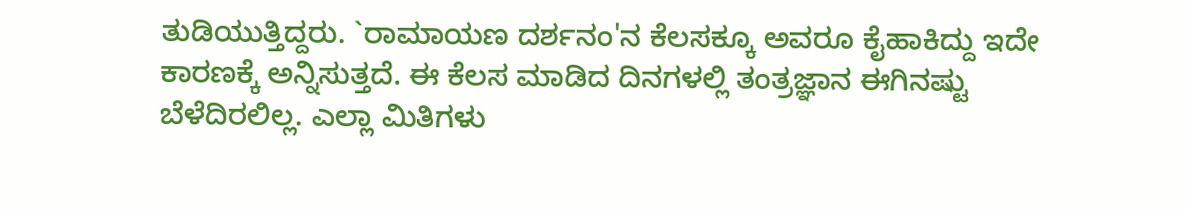ತುಡಿಯುತ್ತಿದ್ದರು. `ರಾಮಾಯಣ ದರ್ಶನಂ'ನ ಕೆಲಸಕ್ಕೂ ಅವರೂ ಕೈಹಾಕಿದ್ದು ಇದೇ ಕಾರಣಕ್ಕೆ ಅನ್ನಿಸುತ್ತದೆ. ಈ ಕೆಲಸ ಮಾಡಿದ ದಿನಗಳಲ್ಲಿ ತಂತ್ರಜ್ಞಾನ ಈಗಿನಷ್ಟು ಬೆಳೆದಿರಲಿಲ್ಲ. ಎಲ್ಲಾ ಮಿತಿಗಳು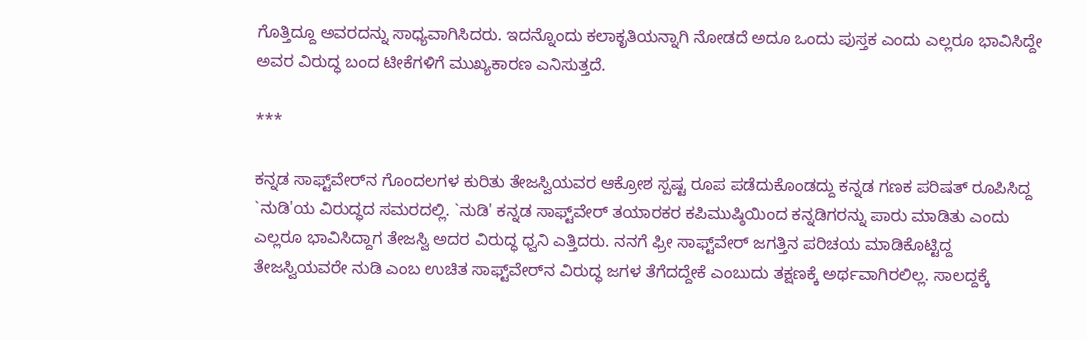ಗೊತ್ತಿದ್ದೂ ಅವರದನ್ನು ಸಾಧ್ಯವಾಗಿಸಿದರು. ಇದನ್ನೊಂದು ಕಲಾಕೃತಿಯನ್ನಾಗಿ ನೋಡದೆ ಅದೂ ಒಂದು ಪುಸ್ತಕ ಎಂದು ಎಲ್ಲರೂ ಭಾವಿಸಿದ್ದೇ ಅವರ ವಿರುದ್ಧ ಬಂದ ಟೀಕೆಗಳಿಗೆ ಮುಖ್ಯಕಾರಣ ಎನಿಸುತ್ತದೆ.

***

ಕನ್ನಡ ಸಾಫ್ಟ್‌ವೇರ್‌ನ ಗೊಂದಲಗಳ ಕುರಿತು ತೇಜಸ್ವಿಯವರ ಆಕ್ರೋಶ ಸ್ಪಷ್ಟ ರೂಪ ಪಡೆದುಕೊಂಡದ್ದು ಕನ್ನಡ ಗಣಕ ಪರಿಷತ್‌ ರೂಪಿಸಿದ್ದ `ನುಡಿ'ಯ ವಿರುದ್ಧದ ಸಮರದಲ್ಲಿ. `ನುಡಿ' ಕನ್ನಡ ಸಾಫ್ಟ್‌ವೇರ್‌ ತಯಾರಕರ ಕಪಿಮುಷ್ಠಿಯಿಂದ ಕನ್ನಡಿಗರನ್ನು ಪಾರು ಮಾಡಿತು ಎಂದು ಎಲ್ಲರೂ ಭಾವಿಸಿದ್ದಾಗ ತೇಜಸ್ವಿ ಅದರ ವಿರುದ್ಧ ಧ್ವನಿ ಎತ್ತಿದರು. ನನಗೆ ಫ್ರೀ ಸಾಫ್ಟ್‌ವೇರ್‌ ಜಗತ್ತಿನ ಪರಿಚಯ ಮಾಡಿಕೊಟ್ಟಿದ್ದ ತೇಜಸ್ವಿಯವರೇ ನುಡಿ ಎಂಬ ಉಚಿತ ಸಾಫ್ಟ್‌ವೇರ್‌ನ ವಿರುದ್ಧ ಜಗಳ ತೆಗೆದದ್ದೇಕೆ ಎಂಬುದು ತಕ್ಷಣಕ್ಕೆ ಅರ್ಥವಾಗಿರಲಿಲ್ಲ. ಸಾಲದ್ದಕ್ಕೆ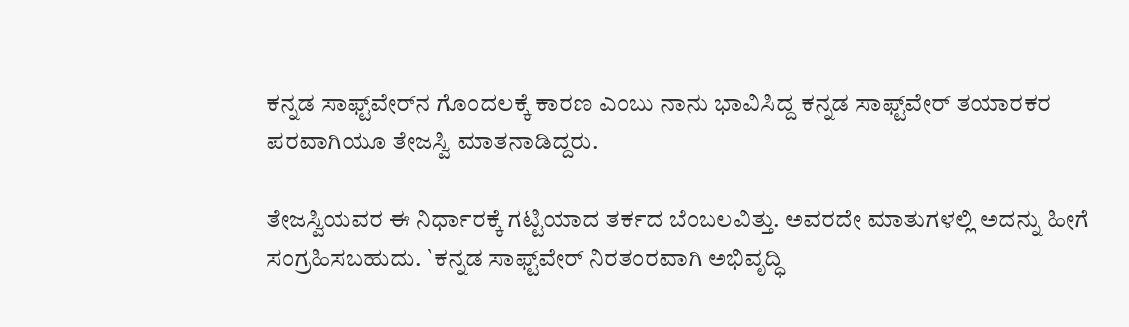ಕನ್ನಡ ಸಾಫ್ಟ್‌ವೇರ್‌ನ ಗೊಂದಲಕ್ಕೆ ಕಾರಣ ಎಂಬು ನಾನು ಭಾವಿಸಿದ್ದ ಕನ್ನಡ ಸಾಫ್ಟ್‌ವೇರ್‌ ತಯಾರಕರ ಪರವಾಗಿಯೂ ತೇಜಸ್ವಿ ಮಾತನಾಡಿದ್ದರು.

ತೇಜಸ್ವಿಯವರ ಈ ನಿರ್ಧಾರಕ್ಕೆ ಗಟ್ಟಿಯಾದ ತರ್ಕದ ಬೆಂಬಲವಿತ್ತು. ಅವರದೇ ಮಾತುಗಳಲ್ಲಿ ಅದನ್ನು ಹೀಗೆ ಸಂಗ್ರಹಿಸಬಹುದು. `ಕನ್ನಡ ಸಾಫ್ಟ್‌ವೇರ್‌ ನಿರತಂರವಾಗಿ ಅಭಿವೃದ್ಧಿ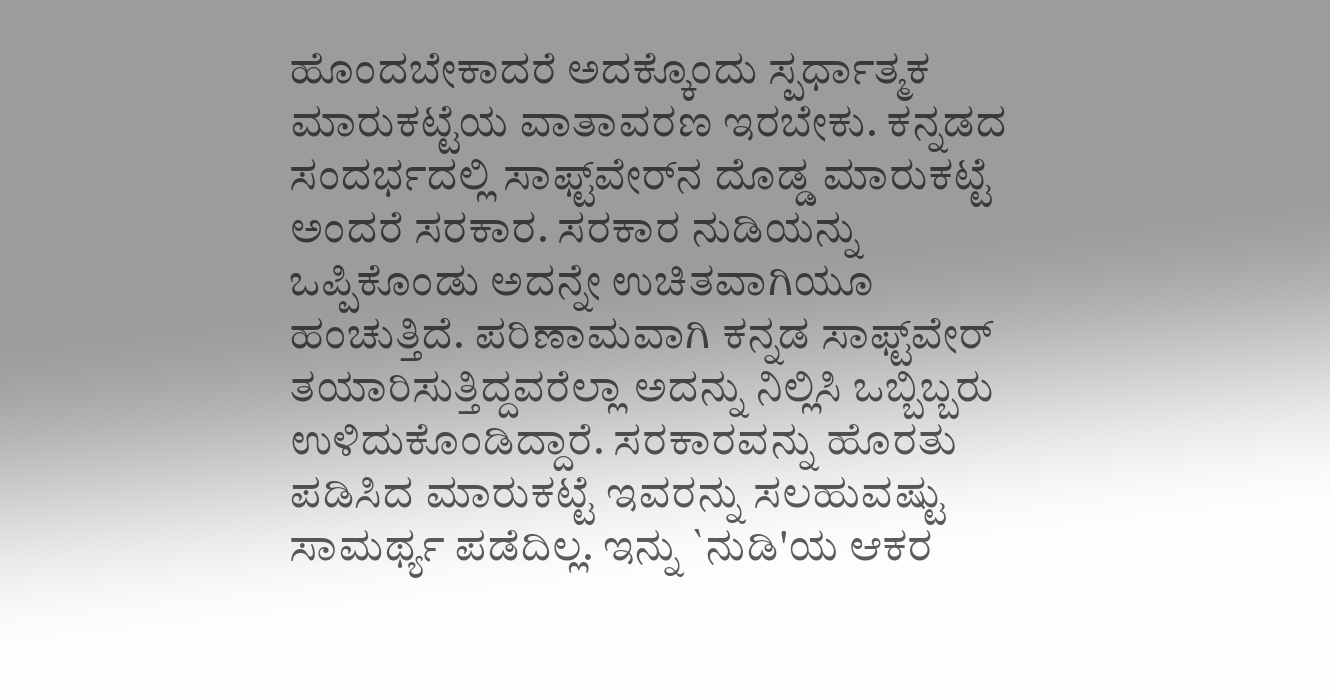ಹೊಂದಬೇಕಾದರೆ ಅದಕ್ಕೊಂದು ಸ್ಪರ್ಧಾತ್ಮಕ ಮಾರುಕಟ್ಟೆಯ ವಾತಾವರಣ ಇರಬೇಕು. ಕನ್ನಡದ ಸಂದರ್ಭದಲ್ಲಿ ಸಾಫ್ಟ್‌ವೇರ್‌ನ ದೊಡ್ಡ ಮಾರುಕಟ್ಟೆ ಅಂದರೆ ಸರಕಾರ. ಸರಕಾರ ನುಡಿಯನ್ನು ಒಪ್ಪಿಕೊಂಡು ಅದನ್ನೇ ಉಚಿತವಾಗಿಯೂ ಹಂಚುತ್ತಿದೆ. ಪರಿಣಾಮವಾಗಿ ಕನ್ನಡ ಸಾಫ್ಟ್‌ವೇರ್‌ ತಯಾರಿಸುತ್ತಿದ್ದವರೆಲ್ಲಾ ಅದನ್ನು ನಿಲ್ಲಿಸಿ ಒಬ್ಬಿಬ್ಬರು ಉಳಿದುಕೊಂಡಿದ್ದಾರೆ. ಸರಕಾರವನ್ನು ಹೊರತು ಪಡಿಸಿದ ಮಾರುಕಟ್ಟೆ ಇವರನ್ನು ಸಲಹುವಷ್ಟು ಸಾಮರ್ಥ್ಯ ಪಡೆದಿಲ್ಲ. ಇನ್ನು `ನುಡಿ'ಯ ಆಕರ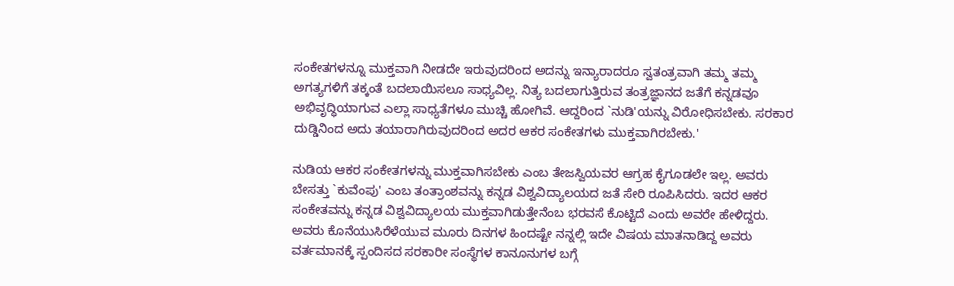ಸಂಕೇತಗಳನ್ನೂ ಮುಕ್ತವಾಗಿ ನೀಡದೇ ಇರುವುದರಿಂದ ಅದನ್ನು ಇನ್ಯಾರಾದರೂ ಸ್ವತಂತ್ರವಾಗಿ ತಮ್ಮ ತಮ್ಮ ಅಗತ್ಯಗಳಿಗೆ ತಕ್ಕಂತೆ ಬದಲಾಯಿಸಲೂ ಸಾಧ್ಯವಿಲ್ಲ. ನಿತ್ಯ ಬದಲಾಗುತ್ತಿರುವ ತಂತ್ರಜ್ಞಾನದ ಜತೆಗೆ ಕನ್ನಡವೂ ಅಭಿವೃದ್ಧಿಯಾಗುವ ಎಲ್ಲಾ ಸಾಧ್ಯತೆಗಳೂ ಮುಚ್ಚಿ ಹೋಗಿವೆ. ಆದ್ದರಿಂದ `ನುಡಿ'ಯನ್ನು ವಿರೋಧಿಸಬೇಕು. ಸರಕಾರ ದುಡ್ಡಿನಿಂದ ಅದು ತಯಾರಾಗಿರುವುದರಿಂದ ಅದರ ಆಕರ ಸಂಕೇತಗಳು ಮುಕ್ತವಾಗಿರಬೇಕು.'

ನುಡಿಯ ಆಕರ ಸಂಕೇತಗಳನ್ನು ಮುಕ್ತವಾಗಿಸಬೇಕು ಎಂಬ ತೇಜಸ್ವಿಯವರ ಆಗ್ರಹ ಕೈಗೂಡಲೇ ಇಲ್ಲ. ಅವರು ಬೇಸತ್ತು `ಕುವೆಂಪು' ಎಂಬ ತಂತ್ರಾಂಶವನ್ನು ಕನ್ನಡ ವಿಶ್ವವಿದ್ಯಾಲಯದ ಜತೆ ಸೇರಿ ರೂಪಿಸಿದರು. ಇದರ ಆಕರ ಸಂಕೇತವನ್ನು ಕನ್ನಡ ವಿಶ್ವವಿದ್ಯಾಲಯ ಮುಕ್ತವಾಗಿಡುತ್ತೇನೆಂಬ ಭರವಸೆ ಕೊಟ್ಟಿದೆ ಎಂದು ಅವರೇ ಹೇಳಿದ್ದರು. ಅವರು ಕೊನೆಯುಸಿರೆಳೆಯುವ ಮೂರು ದಿನಗಳ ಹಿಂದಷ್ಟೇ ನನ್ನಲ್ಲಿ ಇದೇ ವಿಷಯ ಮಾತನಾಡಿದ್ದ ಅವರು ವರ್ತಮಾನಕ್ಕೆ ಸ್ಪಂದಿಸದ ಸರಕಾರೀ ಸಂಸ್ಥೆಗಳ ಕಾನೂನುಗಳ ಬಗ್ಗೆ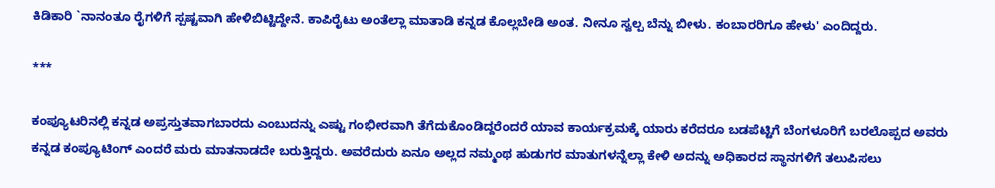ಕಿಡಿಕಾರಿ `ನಾನಂತೂ ರೈಗಳಿಗೆ ಸ್ಪಷ್ಟವಾಗಿ ಹೇಳಿಬಿಟ್ಟಿದ್ದೇನೆ. ಕಾಪಿರೈಟು ಅಂತೆಲ್ಲಾ ಮಾತಾಡಿ ಕನ್ನಡ ಕೊಲ್ಲಬೇಡಿ ಅಂತ. ನೀನೂ ಸ್ವಲ್ಪ ಬೆನ್ನು ಬೀಳು. ಕಂಬಾರರಿಗೂ ಹೇಳು' ಎಂದಿದ್ದರು.

***

ಕಂಪ್ಯೂಟರಿನಲ್ಲಿ ಕನ್ನಡ ಅಪ್ರಸ್ತುತವಾಗಬಾರದು ಎಂಬುದನ್ನು ಎಷ್ಟು ಗಂಭೀರವಾಗಿ ತೆಗೆದುಕೊಂಡಿದ್ದರೆಂದರೆ ಯಾವ ಕಾರ್ಯಕ್ರಮಕ್ಕೆ ಯಾರು ಕರೆದರೂ ಬಡಪೆಟ್ಟಿಗೆ ಬೆಂಗಳೂರಿಗೆ ಬರಲೊಪ್ಪದ ಅವರು ಕನ್ನಡ ಕಂಪ್ಯೂಟಿಂಗ್‌ ಎಂದರೆ ಮರು ಮಾತನಾಡದೇ ಬರುತ್ತಿದ್ದರು. ಅವರೆದುರು ಏನೂ ಅಲ್ಲದ ನಮ್ಮಂಥ ಹುಡುಗರ ಮಾತುಗಳನ್ನೆಲ್ಲಾ ಕೇಳಿ ಅದನ್ನು ಅಧಿಕಾರದ ಸ್ಥಾನಗಳಿಗೆ ತಲುಪಿಸಲು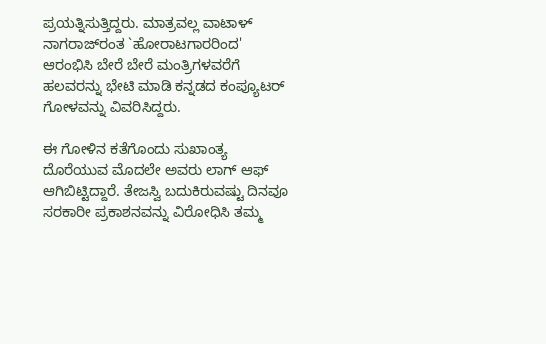ಪ್ರಯತ್ನಿಸುತ್ತಿದ್ದರು. ಮಾತ್ರವಲ್ಲ ವಾಟಾಳ್‌ ನಾಗರಾಜ್‌ರಂತ `ಹೋರಾಟಗಾರರಿಂದ' ಆರಂಭಿಸಿ ಬೇರೆ ಬೇರೆ ಮಂತ್ರಿಗಳವರೆಗೆ ಹಲವರನ್ನು ಭೇಟಿ ಮಾಡಿ ಕನ್ನಡದ ಕಂಪ್ಯೂಟರ್‌ ಗೋಳವನ್ನು ವಿವರಿಸಿದ್ದರು.

ಈ ಗೋಳಿನ ಕತೆಗೊಂದು ಸುಖಾಂತ್ಯ ದೊರೆಯುವ ಮೊದಲೇ ಅವರು ಲಾಗ್‌ ಆಫ್‌ ಆಗಿಬಿಟ್ಟಿದ್ದಾರೆ. ತೇಜಸ್ವಿ ಬದುಕಿರುವಷ್ಟು ದಿನವೂ ಸರಕಾರೀ ಪ್ರಕಾಶನವನ್ನು ವಿರೋಧಿಸಿ ತಮ್ಮ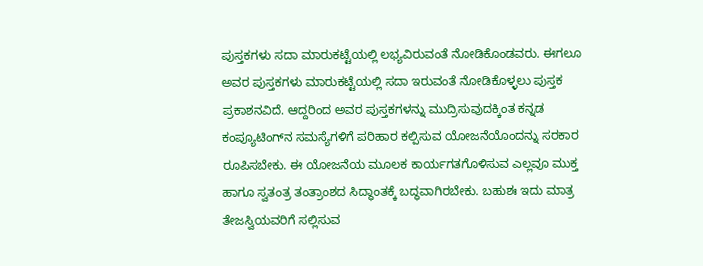ಪುಸ್ತಕಗಳು ಸದಾ ಮಾರುಕಟ್ಟೆಯಲ್ಲಿ ಲಭ್ಯವಿರುವಂತೆ ನೋಡಿಕೊಂಡವರು. ಈಗಲೂ ಅವರ ಪುಸ್ತಕಗಳು ಮಾರುಕಟ್ಟೆಯಲ್ಲಿ ಸದಾ ಇರುವಂತೆ ನೋಡಿಕೊಳ್ಳಲು ಪುಸ್ತಕ ಪ್ರಕಾಶನವಿದೆ. ಆದ್ದರಿಂದ ಅವರ ಪುಸ್ತಕಗಳನ್ನು ಮುದ್ರಿಸುವುದಕ್ಕಿಂತ ಕನ್ನಡ ಕಂಪ್ಯೂಟಿಂಗ್‌ನ ಸಮಸ್ಯೆಗಳಿಗೆ ಪರಿಹಾರ ಕಲ್ಪಿಸುವ ಯೋಜನೆಯೊಂದನ್ನು ಸರಕಾರ ರೂಪಿಸಬೇಕು. ಈ ಯೋಜನೆಯ ಮೂಲಕ ಕಾರ್ಯಗತಗೊಳಿಸುವ ಎಲ್ಲವೂ ಮುಕ್ತ ಹಾಗೂ ಸ್ವತಂತ್ರ ತಂತ್ರಾಂಶದ ಸಿದ್ಧಾಂತಕ್ಕೆ ಬದ್ಧವಾಗಿರಬೇಕು. ಬಹುಶಃ ಇದು ಮಾತ್ರ ತೇಜಸ್ವಿಯವರಿಗೆ ಸಲ್ಲಿಸುವ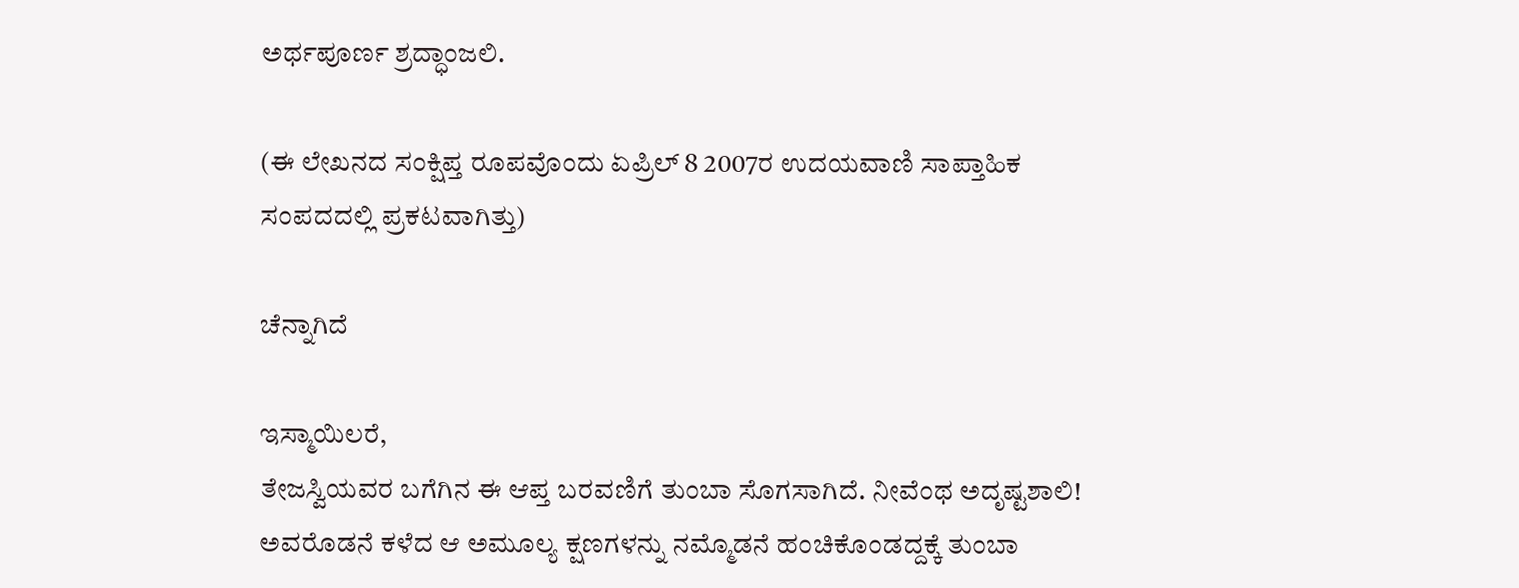ಅರ್ಥಪೂರ್ಣ ಶ್ರದ್ಧಾಂಜಲಿ.

(ಈ ಲೇಖನದ ಸಂಕ್ಷಿಪ್ತ ರೂಪವೊಂದು ಏಪ್ರಿಲ್ 8 2007ರ ಉದಯವಾಣಿ ಸಾಪ್ತಾಹಿಕ ಸಂಪದದಲ್ಲಿ ಪ್ರಕಟವಾಗಿತ್ತು)

ಚೆನ್ನಾಗಿದೆ

ಇಸ್ಮಾಯಿಲರೆ,
ತೇಜಸ್ವಿಯವರ ಬಗೆಗಿನ ಈ ಆಪ್ತ ಬರವಣಿಗೆ ತುಂಬಾ ಸೊಗಸಾಗಿದೆ. ನೀವೆಂಥ ಅದೃಷ್ಟಶಾಲಿ! ಅವರೊಡನೆ ಕಳೆದ ಆ ಅಮೂಲ್ಯ ಕ್ಷಣಗಳನ್ನು ನಮ್ಮೊಡನೆ ಹಂಚಿಕೊಂಡದ್ದಕ್ಕೆ ತುಂಬಾ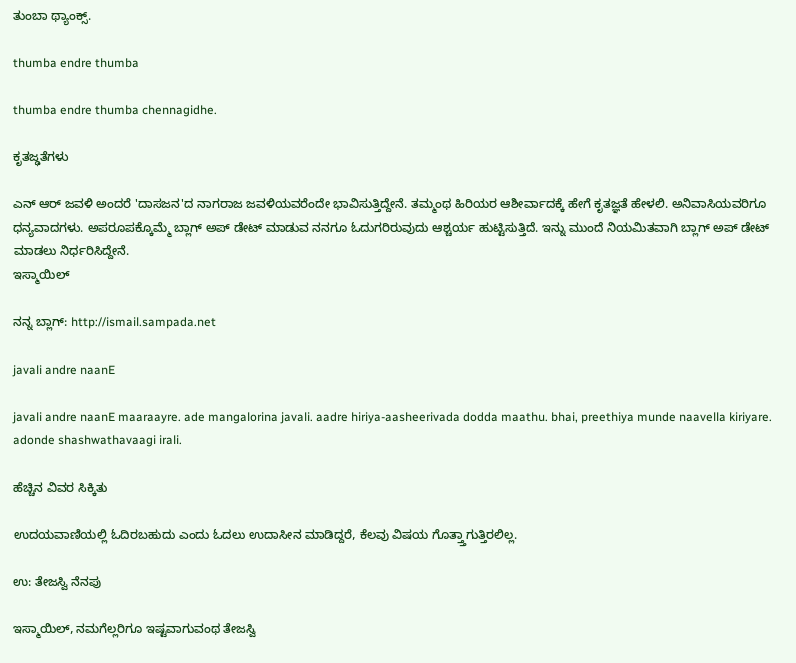ತುಂಬಾ ಥ್ಯಾಂಕ್ಸ್.

thumba endre thumba

thumba endre thumba chennagidhe.

ಕೃತಜ್ಢತೆಗಳು

ಎನ್ ಆರ್ ಜವಳಿ ಅಂದರೆ 'ದಾಸಜನ'ದ ನಾಗರಾಜ ಜವಳಿಯವರೆಂದೇ ಭಾವಿಸುತ್ತಿದ್ದೇನೆ. ತಮ್ಮಂಥ ಹಿರಿಯರ ಆಶೀರ್ವಾದಕ್ಕೆ ಹೇಗೆ ಕೃತಜ್ಞತೆ ಹೇಳಲಿ. ಅನಿವಾಸಿಯವರಿಗೂ ಧನ್ಯವಾದಗಳು. ಅಪರೂಪಕ್ಕೊಮ್ಮೆ ಬ್ಲಾಗ್ ಅಪ್ ಡೇಟ್ ಮಾಡುವ ನನಗೂ ಓದುಗರಿರುವುದು ಆಶ್ಚರ್ಯ ಹುಟ್ಟಿಸುತ್ತಿದೆ. ಇನ್ನು ಮುಂದೆ ನಿಯಮಿತವಾಗಿ ಬ್ಲಾಗ್ ಅಪ್ ಡೇಟ್ ಮಾಡಲು ನಿರ್ಧರಿಸಿದ್ದೇನೆ.
ಇಸ್ಮಾಯಿಲ್

ನನ್ನ ಬ್ಲಾಗ್: http://ismail.sampada.net

javali andre naanE

javali andre naanE maaraayre. ade mangalorina javali. aadre hiriya-aasheerivada dodda maathu. bhai, preethiya munde naavella kiriyare. adonde shashwathavaagi irali.

ಹೆಚ್ಚಿನ ವಿವರ ಸಿಕ್ಕಿತು

ಉದಯವಾಣಿಯಲ್ಲಿ ಓದಿರಬಹುದು ಎಂದು ಓದಲು ಉದಾಸೀನ ಮಾಡಿದ್ದರೆ, ಕೆಲವು ವಿಷಯ ಗೊತ್ತ್ತಾಗುತ್ತಿರಲಿಲ್ಲ.

ಉ: ತೇಜಸ್ವಿ ನೆನಪು

ಇಸ್ಮಾಯಿಲ್, ನಮಗೆಲ್ಲರಿಗೂ ಇಷ್ಟವಾಗುವಂಥ ತೇಜಸ್ವಿ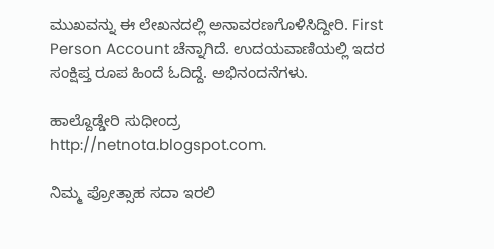ಮುಖವನ್ನು ಈ ಲೇಖನದಲ್ಲಿ ಅನಾವರಣಗೊಳಿಸಿದ್ದೀರಿ. First Person Account ಚೆನ್ನಾಗಿದೆ. ಉದಯವಾಣಿಯಲ್ಲಿ ಇದರ ಸಂಕ್ಷಿಪ್ತ ರೂಪ ಹಿಂದೆ ಓದಿದ್ದೆ. ಅಭಿನಂದನೆಗಳು.

ಹಾಲ್ದೊಡ್ಡೇರಿ ಸುಧೀಂದ್ರ
http://netnota.blogspot.com.

ನಿಮ್ಮ ಪ್ರೋತ್ಸಾಹ ಸದಾ ಇರಲಿ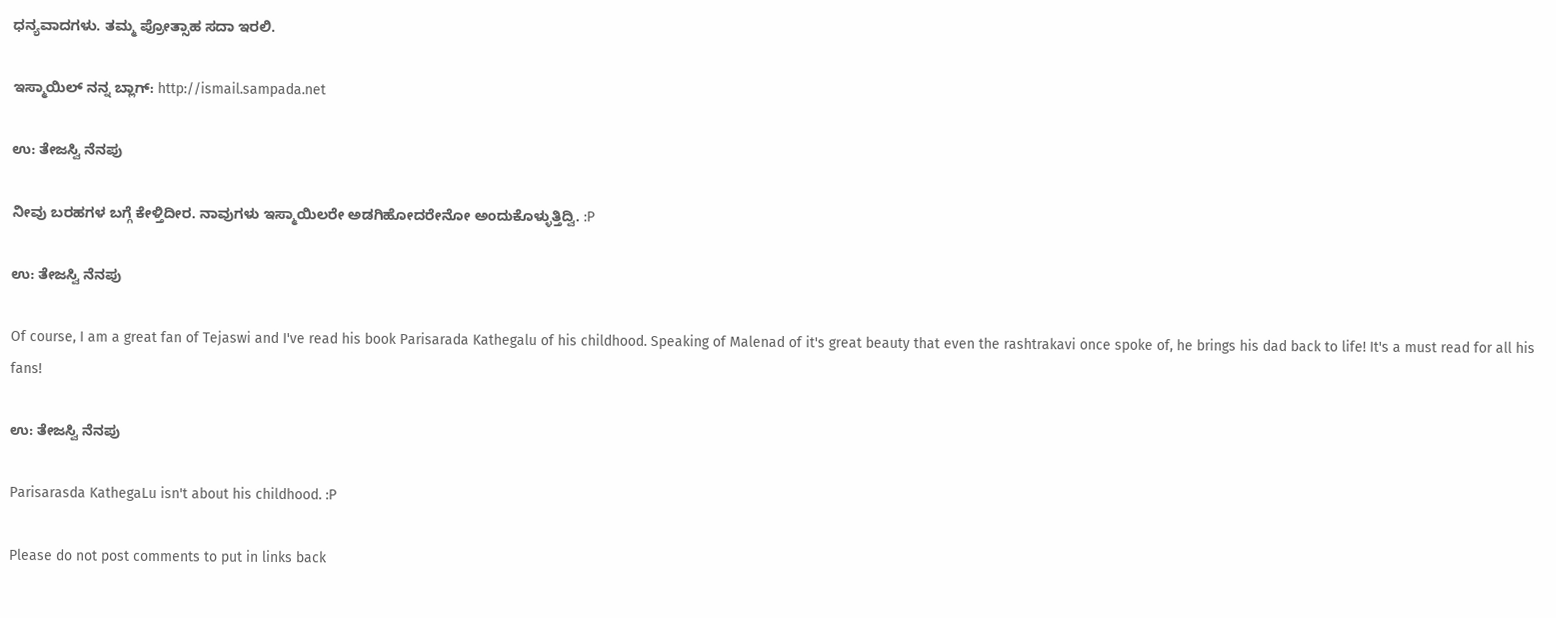ಧನ್ಯವಾದಗಳು. ತಮ್ಮ ಪ್ರೋತ್ಸಾಹ ಸದಾ ಇರಲಿ.

ಇಸ್ಮಾಯಿಲ್ ನನ್ನ ಬ್ಲಾಗ್: http://ismail.sampada.net

ಉ: ತೇಜಸ್ವಿ ನೆನಪು

ನೀವು ಬರಹಗಳ ಬಗ್ಗೆ ಕೇಳ್ತಿದೀರ. ನಾವುಗಳು ಇಸ್ಮಾಯಿಲರೇ ಅಡಗಿಹೋದರೇನೋ ಅಂದುಕೊಳ್ಳುತ್ತಿದ್ವಿ. :P

ಉ: ತೇಜಸ್ವಿ ನೆನಪು

Of course, I am a great fan of Tejaswi and I've read his book Parisarada Kathegalu of his childhood. Speaking of Malenad of it's great beauty that even the rashtrakavi once spoke of, he brings his dad back to life! It's a must read for all his fans!

ಉ: ತೇಜಸ್ವಿ ನೆನಪು

Parisarasda KathegaLu isn't about his childhood. :P

Please do not post comments to put in links back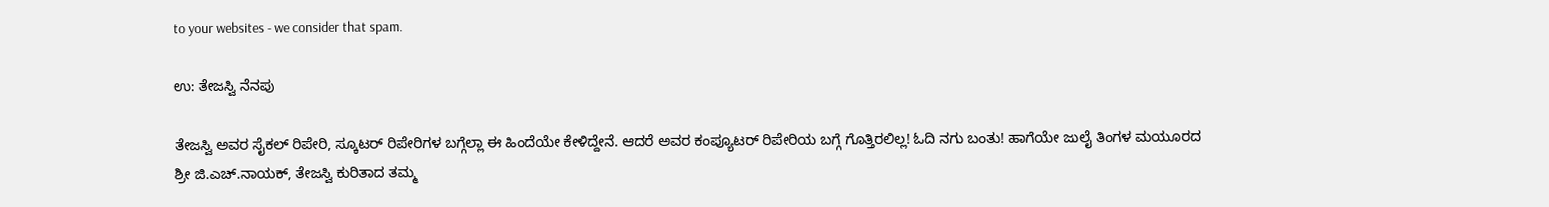to your websites - we consider that spam.

ಉ: ತೇಜಸ್ವಿ ನೆನಪು

ತೇಜಸ್ವಿ ಅವರ ಸೈಕಲ್ ರಿಪೇರಿ, ಸ್ಕೂಟರ್ ರಿಪೇರಿಗಳ ಬಗ್ಗೆಲ್ಲಾ ಈ ಹಿಂದೆಯೇ ಕೇಳಿದ್ದೇನೆ. ಆದರೆ ಅವರ ಕಂಪ್ಯೂಟರ್ ರಿಪೇರಿಯ ಬಗ್ಗೆ ಗೊತ್ತಿರಲಿಲ್ಲ! ಓದಿ ನಗು ಬಂತು! ಹಾಗೆಯೇ ಜುಲೈ ತಿಂಗಳ ಮಯೂರದ ಶ್ರೀ ಜಿ.ಎಚ್.ನಾಯಕ್, ತೇಜಸ್ವಿ ಕುರಿತಾದ ತಮ್ಮ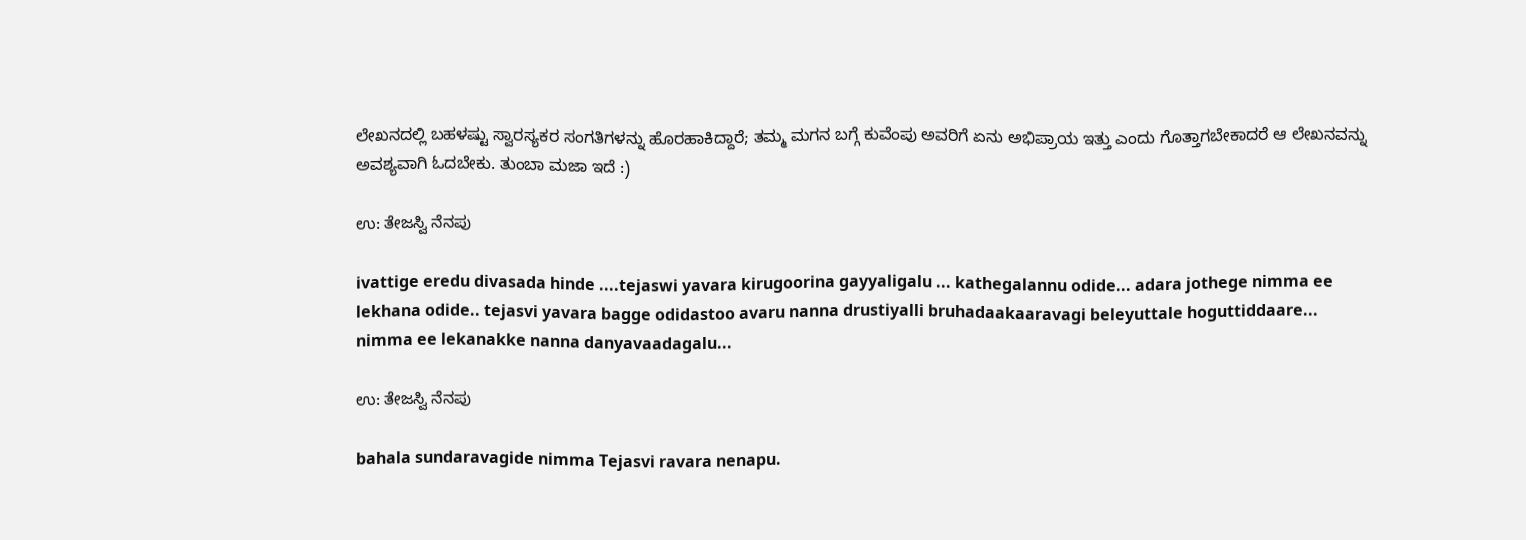ಲೇಖನದಲ್ಲಿ ಬಹಳಷ್ಟು ಸ್ವಾರಸ್ಯಕರ ಸಂಗತಿಗಳನ್ನು ಹೊರಹಾಕಿದ್ದಾರೆ; ತಮ್ಮ ಮಗನ ಬಗ್ಗೆ ಕುವೆಂಪು ಅವರಿಗೆ ಏನು ಅಭಿಪ್ರಾಯ ಇತ್ತು ಎಂದು ಗೊತ್ತಾಗಬೇಕಾದರೆ ಆ ಲೇಖನವನ್ನು ಅವಶ್ಯವಾಗಿ ಓದಬೇಕು. ತುಂಬಾ ಮಜಾ ಇದೆ :)

ಉ: ತೇಜಸ್ವಿ ನೆನಪು

ivattige eredu divasada hinde ....tejaswi yavara kirugoorina gayyaligalu ... kathegalannu odide... adara jothege nimma ee lekhana odide.. tejasvi yavara bagge odidastoo avaru nanna drustiyalli bruhadaakaaravagi beleyuttale hoguttiddaare... nimma ee lekanakke nanna danyavaadagalu...

ಉ: ತೇಜಸ್ವಿ ನೆನಪು

bahala sundaravagide nimma Tejasvi ravara nenapu.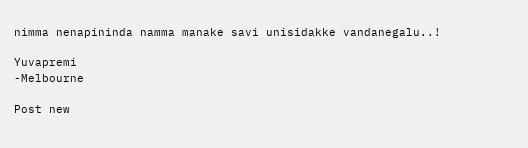nimma nenapininda namma manake savi unisidakke vandanegalu..!

Yuvapremi
-Melbourne

Post new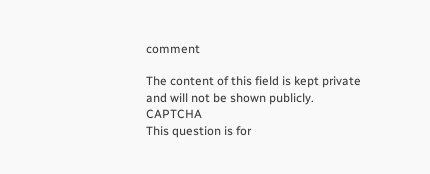comment

The content of this field is kept private and will not be shown publicly.
CAPTCHA
This question is for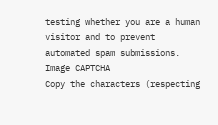testing whether you are a human visitor and to prevent automated spam submissions.
Image CAPTCHA
Copy the characters (respecting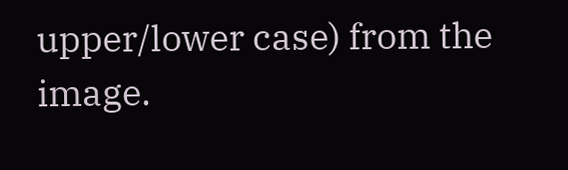upper/lower case) from the image.